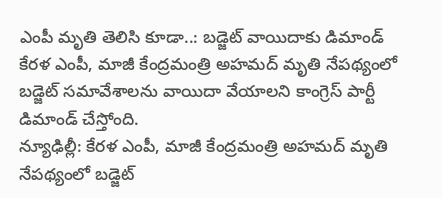ఎంపీ మృతి తెలిసి కూడా..: బడ్జెట్ వాయిదాకు డిమాండ్
కేరళ ఎంపీ, మాజీ కేంద్రమంత్రి అహమద్ మృతి నేపథ్యంలో బడ్జెట్ సమావేశాలను వాయిదా వేయాలని కాంగ్రెస్ పార్టీ డిమాండ్ చేస్తోంది.
న్యూఢిల్లీ: కేరళ ఎంపీ, మాజీ కేంద్రమంత్రి అహమద్ మృతి నేపథ్యంలో బడ్జెట్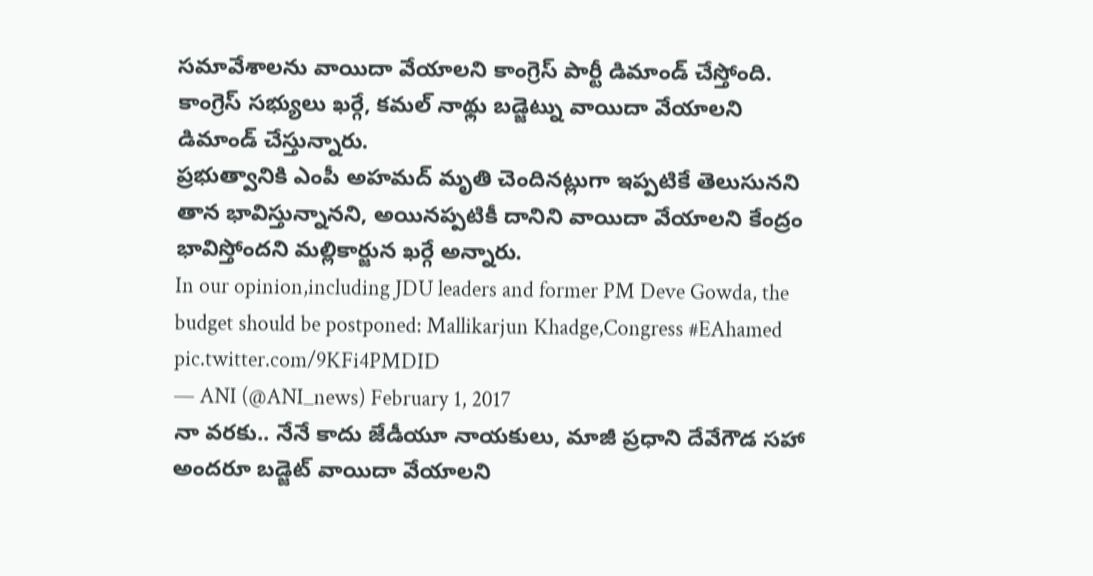సమావేశాలను వాయిదా వేయాలని కాంగ్రెస్ పార్టీ డిమాండ్ చేస్తోంది. కాంగ్రెస్ సభ్యులు ఖర్గే, కమల్ నాథ్లు బడ్జెట్ను వాయిదా వేయాలని డిమాండ్ చేస్తున్నారు.
ప్రభుత్వానికి ఎంపీ అహమద్ మృతి చెందినట్లుగా ఇప్పటికే తెలుసునని తాన భావిస్తున్నానని, అయినప్పటికీ దానిని వాయిదా వేయాలని కేంద్రం భావిస్తోందని మల్లికార్జున ఖర్గే అన్నారు.
In our opinion,including JDU leaders and former PM Deve Gowda, the budget should be postponed: Mallikarjun Khadge,Congress #EAhamed pic.twitter.com/9KFi4PMDID
— ANI (@ANI_news) February 1, 2017
నా వరకు.. నేనే కాదు జేడీయూ నాయకులు, మాజీ ప్రధాని దేవేగౌడ సహా అందరూ బడ్జెట్ వాయిదా వేయాలని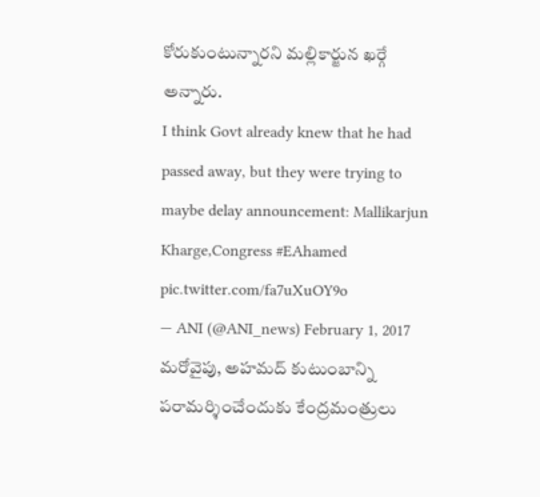కోరుకుంటున్నారని మల్లికార్జున ఖర్గే అన్నారు.
I think Govt already knew that he had passed away, but they were trying to maybe delay announcement: Mallikarjun Kharge,Congress #EAhamed pic.twitter.com/fa7uXuOY9o
— ANI (@ANI_news) February 1, 2017
మరోవైపు, అహమద్ కుటుంబాన్ని పరామర్శించేందుకు కేంద్రమంత్రులు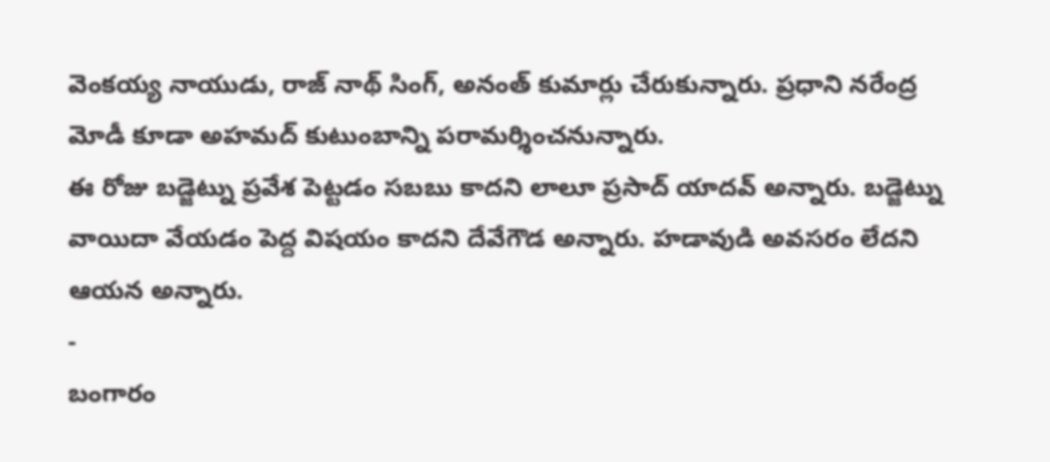వెంకయ్య నాయుడు, రాజ్ నాథ్ సింగ్, అనంత్ కుమార్లు చేరుకున్నారు. ప్రధాని నరేంద్ర మోడీ కూడా అహమద్ కుటుంబాన్ని పరామర్శించనున్నారు.
ఈ రోజు బడ్జెట్ను ప్రవేశ పెట్టడం సబబు కాదని లాలూ ప్రసాద్ యాదవ్ అన్నారు. బడ్జెట్ను వాయిదా వేయడం పెద్ద విషయం కాదని దేవేగౌడ అన్నారు. హడావుడి అవసరం లేదని ఆయన అన్నారు.
-
బంగారం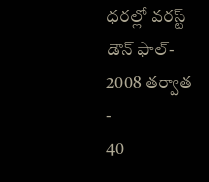ధరల్లో వరస్ట్ డౌన్ ఫాల్- 2008 తర్వాత -
40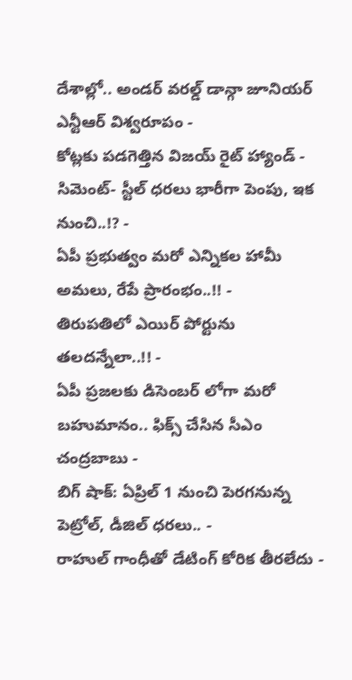దేశాల్లో.. అండర్ వరల్డ్ డాన్గా జూనియర్ ఎన్టీఆర్ విశ్వరూపం -
కోట్లకు పడగెత్తిన విజయ్ రైట్ హ్యాండ్ -
సిమెంట్- స్టీల్ ధరలు భారీగా పెంపు, ఇక నుంచి..!? -
ఏపీ ప్రభుత్వం మరో ఎన్నికల హామీ అమలు, రేపే ప్రారంభం..!! -
తిరుపతిలో ఎయిర్ పోర్టును తలదన్నేలా..!! -
ఏపీ ప్రజలకు డిసెంబర్ లోగా మరో బహుమానం.. ఫిక్స్ చేసిన సీఎం చంద్రబాబు -
బిగ్ షాక్: ఏప్రిల్ 1 నుంచి పెరగనున్న పెట్రోల్, డీజిల్ ధరలు.. -
రాహుల్ గాంధీతో డేటింగ్ కోరిక తీరలేదు -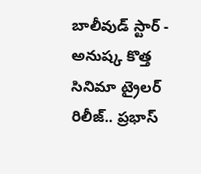బాలీవుడ్ స్టార్ -
అనుష్క కొత్త సినిమా ట్రైలర్ రిలీజ్.. ప్రభాస్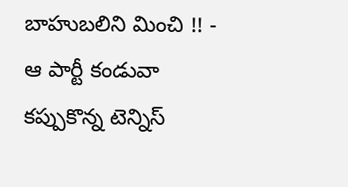బాహుబలిని మించి !! -
ఆ పార్టీ కండువా కప్పుకొన్న టెన్నిస్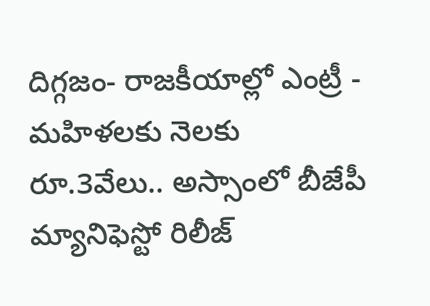దిగ్గజం- రాజకీయాల్లో ఎంట్రీ -
మహిళలకు నెలకు రూ.3వేలు.. అస్సాంలో బీజేపీ మ్యానిఫెస్టో రిలీజ్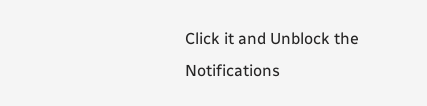Click it and Unblock the Notifications